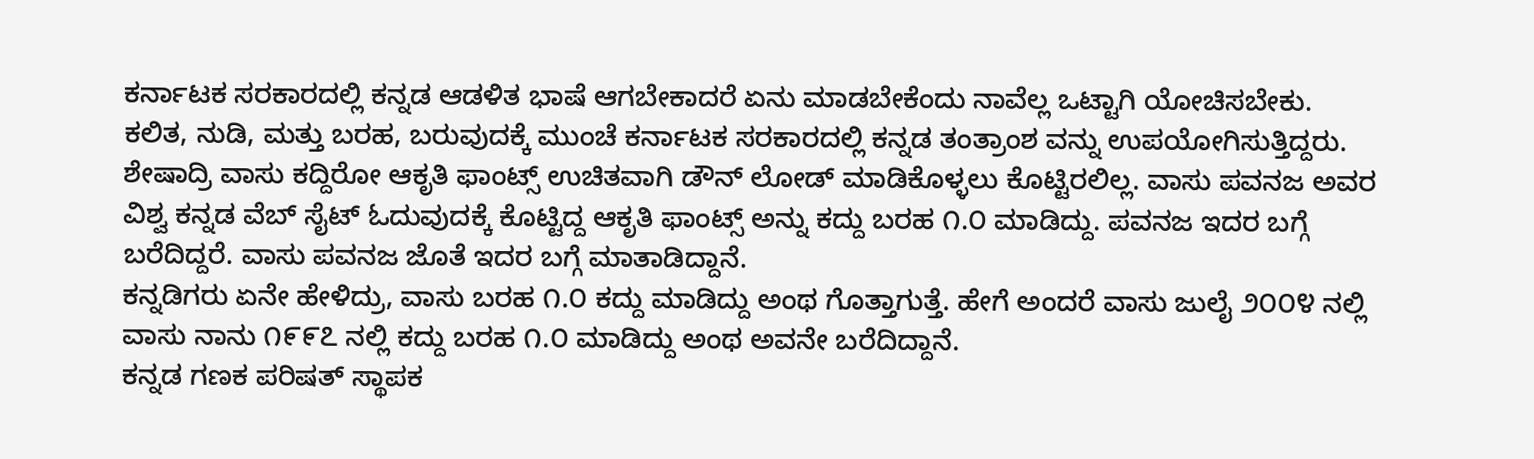ಕರ್ನಾಟಕ ಸರಕಾರದಲ್ಲಿ ಕನ್ನಡ ಆಡಳಿತ ಭಾಷೆ ಆಗಬೇಕಾದರೆ ಏನು ಮಾಡಬೇಕೆಂದು ನಾವೆಲ್ಲ ಒಟ್ಟಾಗಿ ಯೋಚಿಸಬೇಕು.
ಕಲಿತ, ನುಡಿ, ಮತ್ತು ಬರಹ, ಬರುವುದಕ್ಕೆ ಮುಂಚೆ ಕರ್ನಾಟಕ ಸರಕಾರದಲ್ಲಿ ಕನ್ನಡ ತಂತ್ರಾಂಶ ವನ್ನು ಉಪಯೋಗಿಸುತ್ತಿದ್ದರು.
ಶೇಷಾದ್ರಿ ವಾಸು ಕದ್ದಿರೋ ಆಕೃತಿ ಫಾಂಟ್ಸ್ ಉಚಿತವಾಗಿ ಡೌನ್ ಲೋಡ್ ಮಾಡಿಕೊಳ್ಳಲು ಕೊಟ್ಟಿರಲಿಲ್ಲ. ವಾಸು ಪವನಜ ಅವರ ವಿಶ್ವ ಕನ್ನಡ ವೆಬ್ ಸೈಟ್ ಓದುವುದಕ್ಕೆ ಕೊಟ್ಟಿದ್ದ ಆಕೃತಿ ಫಾಂಟ್ಸ್ ಅನ್ನು ಕದ್ದು ಬರಹ ೧.೦ ಮಾಡಿದ್ದು. ಪವನಜ ಇದರ ಬಗ್ಗೆ ಬರೆದಿದ್ದರೆ. ವಾಸು ಪವನಜ ಜೊತೆ ಇದರ ಬಗ್ಗೆ ಮಾತಾಡಿದ್ದಾನೆ.
ಕನ್ನಡಿಗರು ಏನೇ ಹೇಳಿದ್ರು, ವಾಸು ಬರಹ ೧.೦ ಕದ್ದು ಮಾಡಿದ್ದು ಅಂಥ ಗೊತ್ತಾಗುತ್ತೆ. ಹೇಗೆ ಅಂದರೆ ವಾಸು ಜುಲೈ ೨೦೦೪ ನಲ್ಲಿ ವಾಸು ನಾನು ೧೯೯೭ ನಲ್ಲಿ ಕದ್ದು ಬರಹ ೧.೦ ಮಾಡಿದ್ದು ಅಂಥ ಅವನೇ ಬರೆದಿದ್ದಾನೆ.
ಕನ್ನಡ ಗಣಕ ಪರಿಷತ್ ಸ್ಥಾಪಕ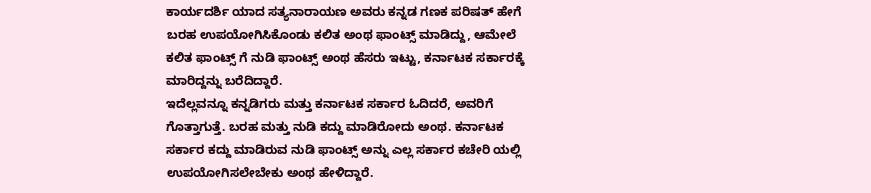ಕಾರ್ಯದರ್ಶಿ ಯಾದ ಸತ್ಯನಾರಾಯಣ ಅವರು ಕನ್ನಡ ಗಣಕ ಪರಿಷತ್ ಹೇಗೆ ಬರಹ ಉಪಯೋಗಿಸಿಕೊಂಡು ಕಲಿತ ಅಂಥ ಫಾಂಟ್ಸ್ ಮಾಡಿದ್ದು, ಆಮೇಲೆ ಕಲಿತ ಫಾಂಟ್ಸ್ ಗೆ ನುಡಿ ಫಾಂಟ್ಸ್ ಅಂಥ ಹೆಸರು ಇಟ್ಟು, ಕರ್ನಾಟಕ ಸರ್ಕಾರಕ್ಕೆ ಮಾರಿದ್ದನ್ನು ಬರೆದಿದ್ದಾರೆ.
ಇದೆಲ್ಲವನ್ನೂ ಕನ್ನಡಿಗರು ಮತ್ತು ಕರ್ನಾಟಕ ಸರ್ಕಾರ ಓದಿದರೆ, ಅವರಿಗೆ ಗೊತ್ತಾಗುತ್ತೆ. ಬರಹ ಮತ್ತು ನುಡಿ ಕದ್ದು ಮಾಡಿರೋದು ಅಂಥ. ಕರ್ನಾಟಕ ಸರ್ಕಾರ ಕದ್ದು ಮಾಡಿರುವ ನುಡಿ ಫಾಂಟ್ಸ್ ಅನ್ನು ಎಲ್ಲ ಸರ್ಕಾರ ಕಚೇರಿ ಯಲ್ಲಿ ಉಪಯೋಗಿಸಲೇಬೇಕು ಅಂಥ ಹೇಳಿದ್ದಾರೆ.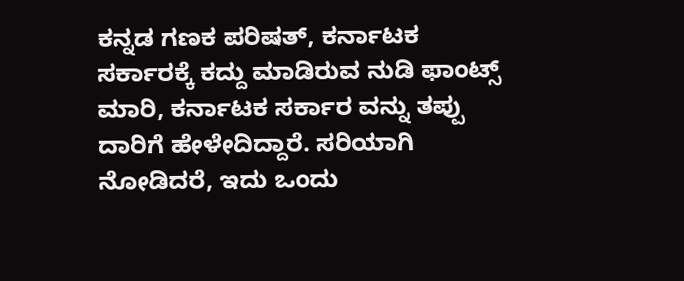ಕನ್ನಡ ಗಣಕ ಪರಿಷತ್, ಕರ್ನಾಟಕ ಸರ್ಕಾರಕ್ಕೆ ಕದ್ದು ಮಾಡಿರುವ ನುಡಿ ಫಾಂಟ್ಸ್ ಮಾರಿ, ಕರ್ನಾಟಕ ಸರ್ಕಾರ ವನ್ನು ತಪ್ಪು ದಾರಿಗೆ ಹೇಳೇದಿದ್ದಾರೆ. ಸರಿಯಾಗಿ ನೋಡಿದರೆ, ಇದು ಒಂದು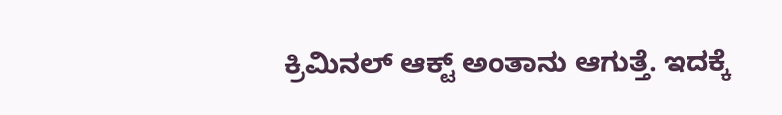ಕ್ರಿಮಿನಲ್ ಆಕ್ಟ್ ಅಂತಾನು ಆಗುತ್ತೆ. ಇದಕ್ಕೆ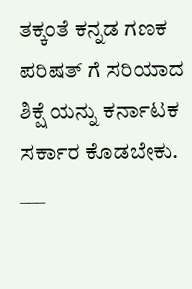ತಕ್ಕಂತೆ ಕನ್ನಡ ಗಣಕ ಪರಿಷತ್ ಗೆ ಸರಿಯಾದ ಶಿಕ್ಷೆ ಯನ್ನು ಕರ್ನಾಟಕ ಸರ್ಕಾರ ಕೊಡಬೇಕು.
___